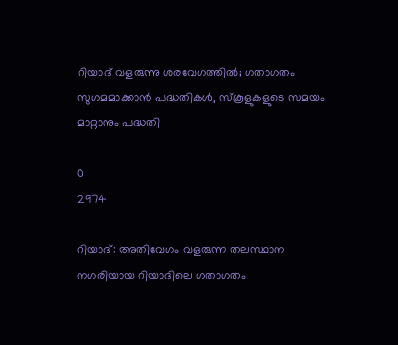റിയാദ് വളരുന്നു ശരവേഗത്തിൽ; ഗതാഗതം സുഗമമാക്കാൻ പദ്ധതികൾ, സ്‌കൂളുകളുടെ സമയം മാറ്റാനും പദ്ധതി

0
2974

റിയാദ്: അതിവേഗം വളരുന്ന തലസ്ഥാന നഗരിയായ റിയാദിലെ ഗതാഗതം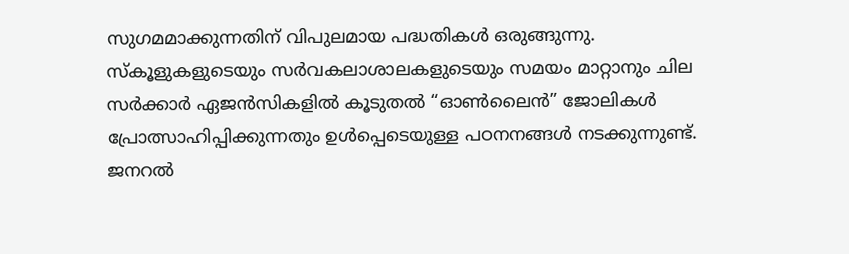സുഗമമാക്കുന്നതിന് വിപുലമായ പദ്ധതികൾ ഒരുങ്ങുന്നു. സ്കൂളുകളുടെയും സർവകലാശാലകളുടെയും സമയം മാറ്റാനും ചില സർക്കാർ ഏജൻസികളിൽ കൂടുതൽ “ഓൺലൈൻ” ജോലികൾ പ്രോത്സാഹിപ്പിക്കുന്നതും ഉൾപ്പെടെയുള്ള പഠനനങ്ങൾ നടക്കുന്നുണ്ട്. ജനറൽ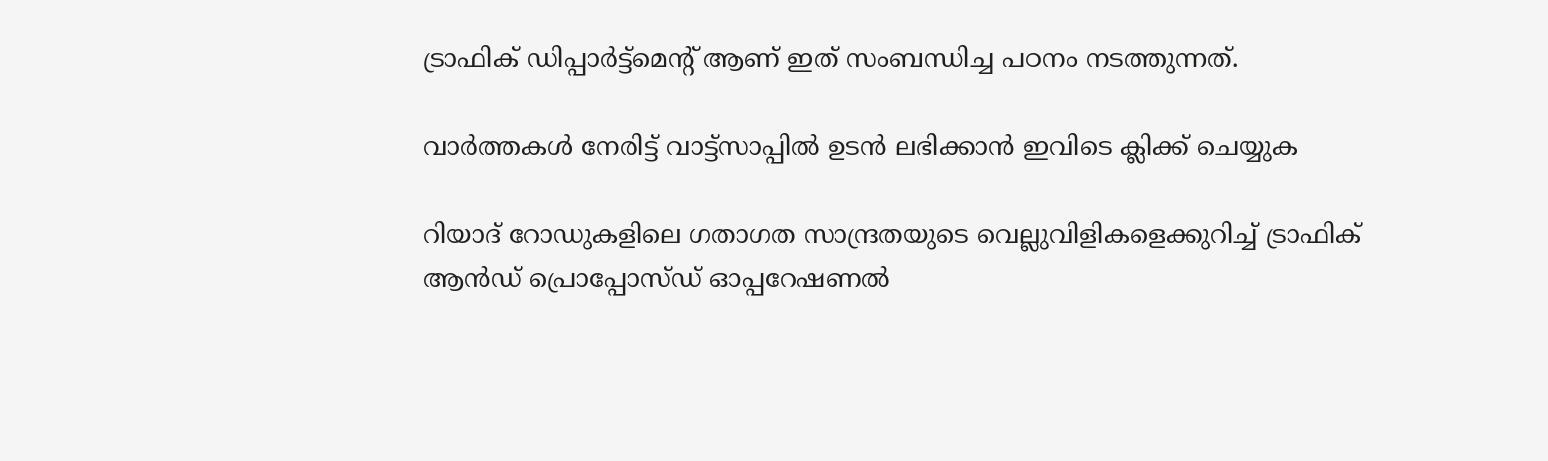ട്രാഫിക് ഡിപ്പാർട്ട്മെന്റ് ആണ് ഇത് സംബന്ധിച്ച പഠനം നടത്തുന്നത്.

വാർത്തകൾ നേരിട്ട് വാട്ട്സാപ്പിൽ ഉടൻ ലഭിക്കാൻ ഇവിടെ ക്ലിക്ക് ചെയ്യുക

റിയാദ് റോഡുകളിലെ ഗതാഗത സാന്ദ്രതയുടെ വെല്ലുവിളികളെക്കുറിച്ച് ട്രാഫിക് ആൻഡ് പ്രൊപ്പോസ്ഡ് ഓപ്പറേഷണൽ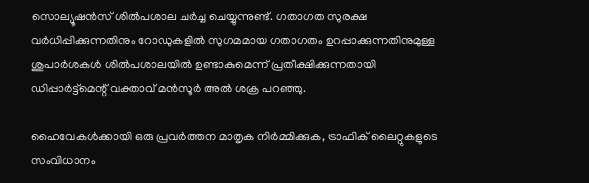സൊല്യൂഷൻസ് ശിൽപശാല ചർച്ച ചെയ്യുന്നുണ്ട്. ഗതാഗത സുരക്ഷ വർധിപ്പിക്കുന്നതിനും റോഡുകളിൽ സുഗമമായ ഗതാഗതം ഉറപ്പാക്കുന്നതിനുമുള്ള ശുപാർശകൾ ശിൽപശാലയിൽ ഉണ്ടാകുമെന്ന് പ്രതീക്ഷിക്കുന്നതായി ഡിപ്പാർട്ട്മെന്റ് വക്താവ് മൻസൂർ അൽ ശക്ര പറഞ്ഞു.

ഹൈവേകൾക്കായി ഒരു പ്രവർത്തന മാതൃക നിർമ്മിക്കുക, ട്രാഫിക് ലൈറ്റുകളുടെ സംവിധാനം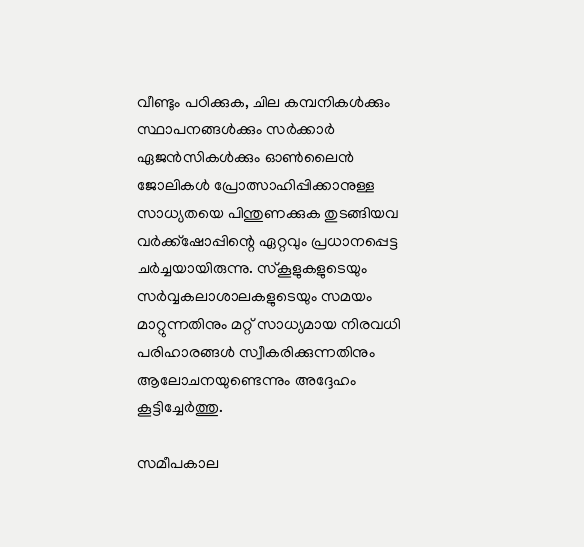വീണ്ടും പഠിക്കുക, ചില കമ്പനികൾക്കും സ്ഥാപനങ്ങൾക്കും സർക്കാർ ഏജൻസികൾക്കും ഓൺലൈൻ ജോലികൾ പ്രോത്സാഹിപ്പിക്കാനുള്ള സാധ്യതയെ പിന്തുണക്കുക തുടങ്ങിയവ വർക്ക്‌ഷോപ്പിന്റെ ഏറ്റവും പ്രധാനപ്പെട്ട ചർച്ചയായിരുന്നു. സ്‌കൂളുകളുടെയും സർവ്വകലാശാലകളുടെയും സമയം മാറ്റുന്നതിനും മറ്റ് സാധ്യമായ നിരവധി പരിഹാരങ്ങൾ സ്വീകരിക്കുന്നതിനും ആലോചനയുണ്ടെന്നും അദ്ദേഹം കൂട്ടിച്ചേർത്തു.

സമീപകാല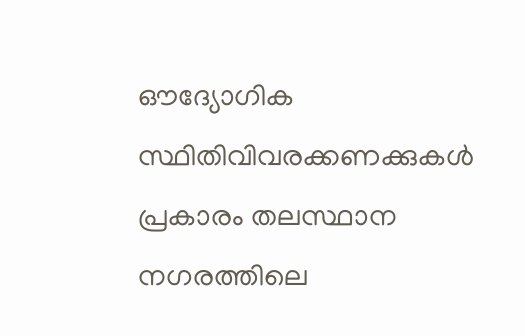ഔദ്യോഗിക സ്ഥിതിവിവരക്കണക്കുകൾ പ്രകാരം തലസ്ഥാന നഗരത്തിലെ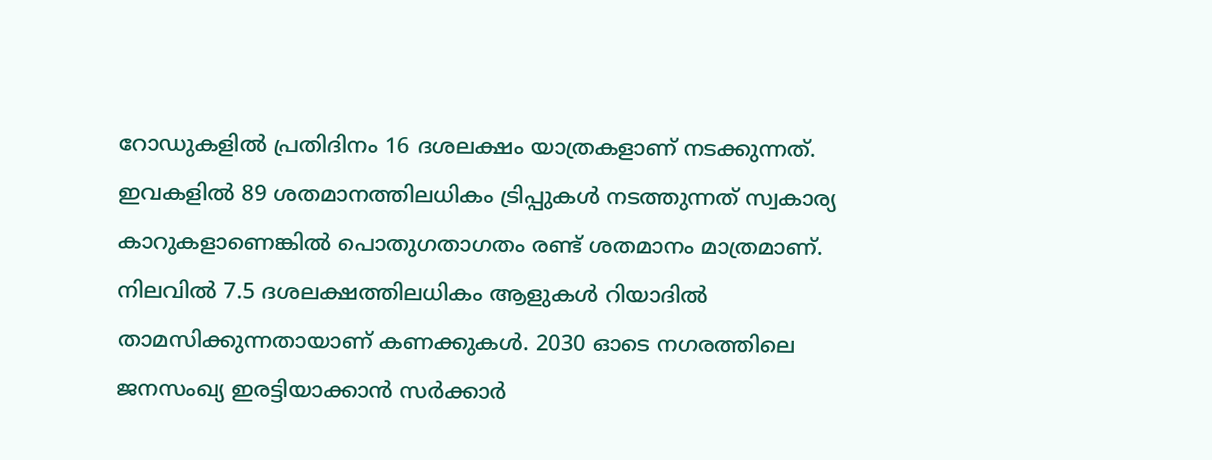റോഡുകളിൽ പ്രതിദിനം 16 ദശലക്ഷം യാത്രകളാണ് നടക്കുന്നത്. ഇവകളിൽ 89 ശതമാനത്തിലധികം ട്രിപ്പുകൾ നടത്തുന്നത് സ്വകാര്യ കാറുകളാണെങ്കിൽ പൊതുഗതാഗതം രണ്ട് ശതമാനം മാത്രമാണ്. നിലവിൽ 7.5 ദശലക്ഷത്തിലധികം ആളുകൾ റിയാദിൽ താമസിക്കുന്നതായാണ് കണക്കുകൾ. 2030 ഓടെ നഗരത്തിലെ ജനസംഖ്യ ഇരട്ടിയാക്കാൻ സർക്കാർ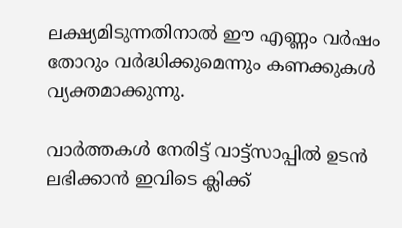ലക്ഷ്യമിടുന്നതിനാൽ ഈ എണ്ണം വർഷം തോറും വർദ്ധിക്കുമെന്നും കണക്കുകൾ വ്യക്തമാക്കുന്നു.

വാർത്തകൾ നേരിട്ട് വാട്ട്സാപ്പിൽ ഉടൻ ലഭിക്കാൻ ഇവിടെ ക്ലിക്ക്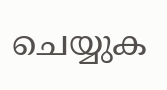ചെയ്യുക